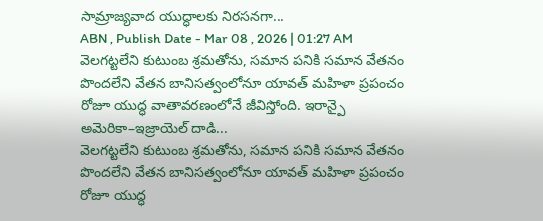సామ్రాజ్యవాద యుద్ధాలకు నిరసనగా...
ABN , Publish Date - Mar 08 , 2026 | 01:27 AM
వెలగట్టలేని కుటుంబ శ్రమతోను, సమాన పనికి సమాన వేతనం పొందలేని వేతన బానిసత్వంలోనూ యావత్ మహిళా ప్రపంచం రోజూ యుద్ధ వాతావరణంలోనే జీవిస్తోంది. ఇరాన్పై అమెరికా–ఇజ్రాయెల్ దాడి...
వెలగట్టలేని కుటుంబ శ్రమతోను, సమాన పనికి సమాన వేతనం పొందలేని వేతన బానిసత్వంలోనూ యావత్ మహిళా ప్రపంచం రోజూ యుద్ధ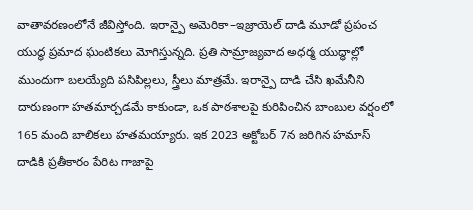వాతావరణంలోనే జీవిస్తోంది. ఇరాన్పై అమెరికా–ఇజ్రాయెల్ దాడి మూడో ప్రపంచ యుద్ధ ప్రమాద ఘంటికలు మోగిస్తున్నది. ప్రతి సామ్రాజ్యవాద అధర్మ యుద్ధాల్లో ముందుగా బలయ్యేది పసిపిల్లలు, స్త్రీలు మాత్రమే. ఇరాన్పై దాడి చేసి ఖమేనీని దారుణంగా హతమార్చడమే కాకుండా, ఒక పాఠశాలపై కురిపించిన బాంబుల వర్షంలో 165 మంది బాలికలు హతమయ్యారు. ఇక 2023 అక్టోబర్ 7న జరిగిన హమాస్ దాడికి ప్రతీకారం పేరిట గాజాపై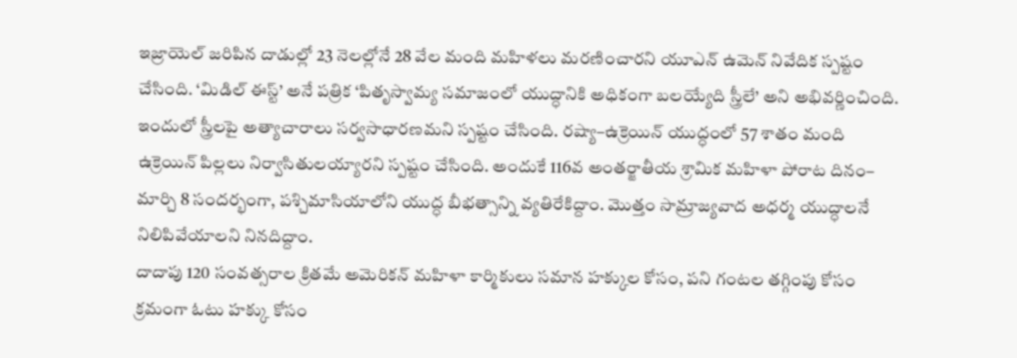ఇజ్రాయెల్ జరిపిన దాడుల్లో 23 నెలల్లోనే 28 వేల మంది మహిళలు మరణించారని యూఎన్ ఉమెన్ నివేదిక స్పష్టం చేసింది. ‘మిడిల్ ఈస్ట్’ అనే పత్రిక ‘పితృస్వామ్య సమాజంలో యుద్ధానికి అధికంగా బలయ్యేది స్త్రీలే’ అని అభివర్ణించింది. ఇందులో స్త్రీలపై అత్యాచారాలు సర్వసాధారణమని స్పష్టం చేసింది. రష్యా–ఉక్రెయిన్ యుద్ధంలో 57 శాతం మంది ఉక్రెయిన్ పిల్లలు నిర్వాసితులయ్యారని స్పష్టం చేసింది. అందుకే 116వ అంతర్జాతీయ శ్రామిక మహిళా పోరాట దినం– మార్చి 8 సందర్భంగా, పశ్చిమాసియాలోని యుద్ధ బీభత్సాన్ని వ్యతిరేకిద్దాం. మొత్తం సామ్రాజ్యవాద అధర్మ యుద్ధాలనే నిలిపివేయాలని నినదిద్దాం.
దాదాపు 120 సంవత్సరాల క్రితమే అమెరికన్ మహిళా కార్మికులు సమాన హక్కుల కోసం, పని గంటల తగ్గింపు కోసం క్రమంగా ఓటు హక్కు కోసం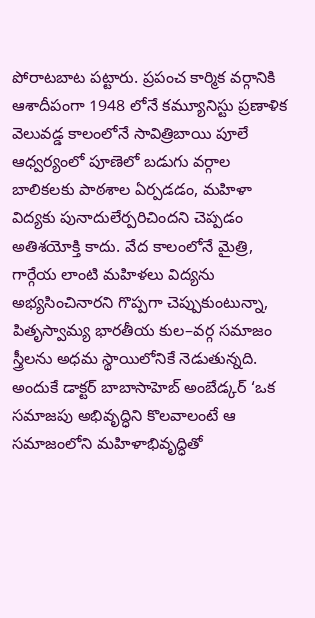పోరాటబాట పట్టారు. ప్రపంచ కార్మిక వర్గానికి ఆశాదీపంగా 1948 లోనే కమ్యూనిస్టు ప్రణాళిక వెలువడ్డ కాలంలోనే సావిత్రిబాయి పూలే ఆధ్వర్యంలో పూణెలో బడుగు వర్గాల బాలికలకు పాఠశాల ఏర్పడడం, మహిళా విద్యకు పునాదులేర్పరిచిందని చెప్పడం అతిశయోక్తి కాదు. వేద కాలంలోనే మైత్రి, గార్గేయ లాంటి మహిళలు విద్యను అభ్యసించినారని గొప్పగా చెప్పుకుంటున్నా, పితృస్వామ్య భారతీయ కుల–వర్గ సమాజం స్త్రీలను అధమ స్థాయిలోనికే నెడుతున్నది. అందుకే డాక్టర్ బాబాసాహెబ్ అంబేడ్కర్ ‘ఒక సమాజపు అభివృద్ధిని కొలవాలంటే ఆ సమాజంలోని మహిళాభివృద్ధితో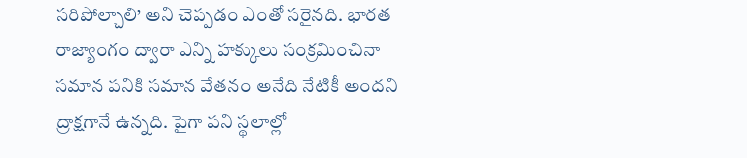సరిపోల్చాలి’ అని చెప్పడం ఎంతో సరైనది. భారత రాజ్యాంగం ద్వారా ఎన్ని హక్కులు సంక్రమించినా సమాన పనికి సమాన వేతనం అనేది నేటికీ అందని ద్రాక్షగానే ఉన్నది. పైగా పని స్థలాల్లో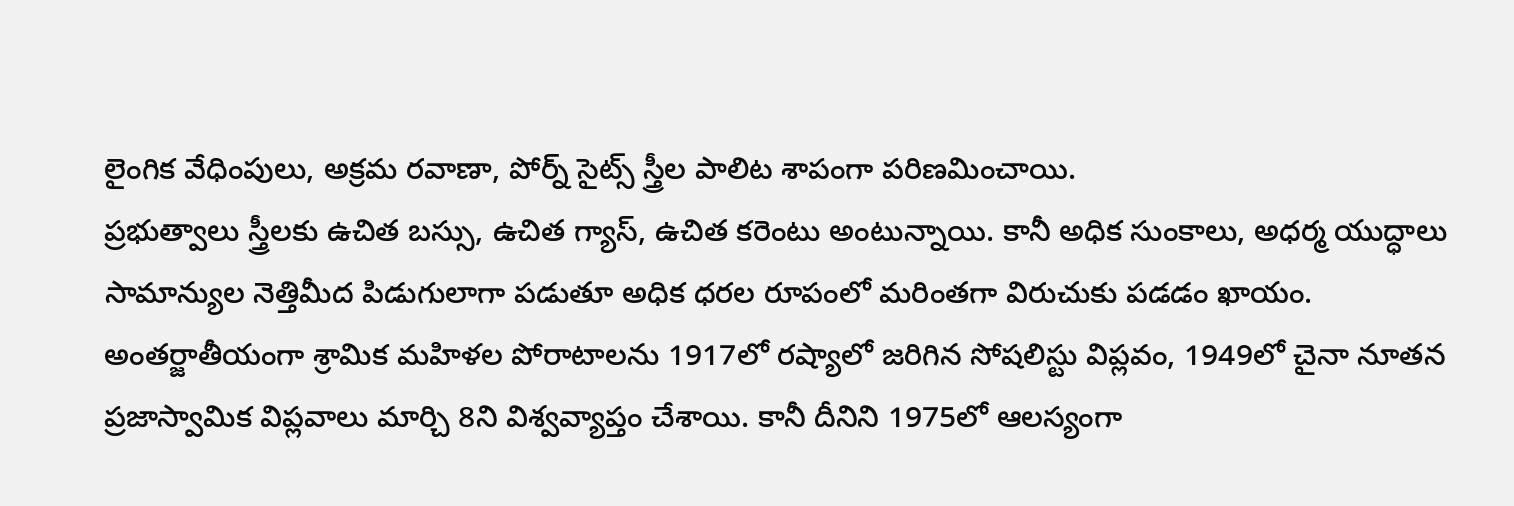లైంగిక వేధింపులు, అక్రమ రవాణా, పోర్న్ సైట్స్ స్త్రీల పాలిట శాపంగా పరిణమించాయి.
ప్రభుత్వాలు స్త్రీలకు ఉచిత బస్సు, ఉచిత గ్యాస్, ఉచిత కరెంటు అంటున్నాయి. కానీ అధిక సుంకాలు, అధర్మ యుద్ధాలు సామాన్యుల నెత్తిమీద పిడుగులాగా పడుతూ అధిక ధరల రూపంలో మరింతగా విరుచుకు పడడం ఖాయం.
అంతర్జాతీయంగా శ్రామిక మహిళల పోరాటాలను 1917లో రష్యాలో జరిగిన సోషలిస్టు విప్లవం, 1949లో చైనా నూతన ప్రజాస్వామిక విప్లవాలు మార్చి 8ని విశ్వవ్యాప్తం చేశాయి. కానీ దీనిని 1975లో ఆలస్యంగా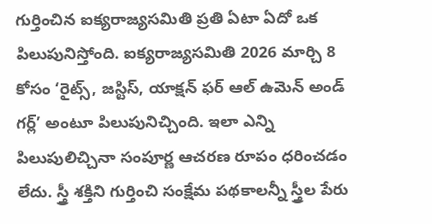గుర్తించిన ఐక్యరాజ్యసమితి ప్రతి ఏటా ఏదో ఒక పిలుపునిస్తోంది. ఐక్యరాజ్యసమితి 2026 మార్చి 8 కోసం ‘రైట్స్, జస్టిస్, యాక్షన్ ఫర్ ఆల్ ఉమెన్ అండ్ గర్ల్’ అంటూ పిలుపునిచ్చింది. ఇలా ఎన్ని పిలుపులిచ్చినా సంపూర్ణ ఆచరణ రూపం ధరించడం లేదు. స్త్రీ శక్తిని గుర్తించి సంక్షేమ పథకాలన్నీ స్త్రీల పేరు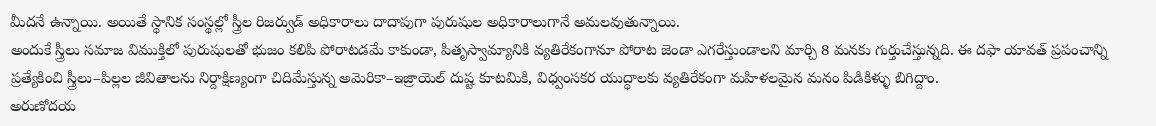మీదనే ఉన్నాయి. అయితే స్థానిక సంస్థల్లో స్త్రీల రిజర్వుడ్ అధికారాలు దాదాపుగా పురుషుల అధికారాలుగానే అమలవుతున్నాయి.
అందుకే స్త్రీలు సమాజ విముక్తిలో పురుషులతో భుజం కలిపి పోరాటడమే కాకుండా, పితృస్వామ్యానికి వ్యతిరేకంగానూ పోరాట జెండా ఎగరేస్తుండాలని మార్చి 8 మనకు గుర్తుచేస్తున్నది. ఈ దఫా యావత్ ప్రపంచాన్ని ప్రత్యేకించి స్త్రీలు–పిల్లల జీవితాలను నిర్దాక్షిణ్యంగా చిదిమేస్తున్న అమెరికా–ఇజ్రాయెల్ దుష్ట కూటమికి, విధ్వంసకర యుద్ధాలకు వ్యతిరేకంగా మహిళలమైన మనం పిడికిళ్ళు బిగిద్దాం.
అరుణోదయ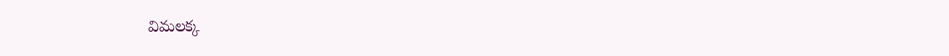విమలక్క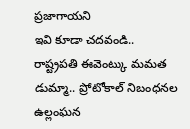ప్రజాగాయని
ఇవి కూడా చదవండి..
రాష్ట్రపతి ఈవెంట్కు మమత డుమ్మా.. ప్రోటోకాల్ నిబంధనల ఉల్లంఘన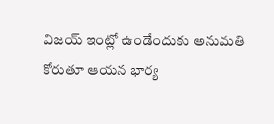విజయ్ ఇంట్లో ఉండేందుకు అనుమతి కోరుతూ ఆయన భార్య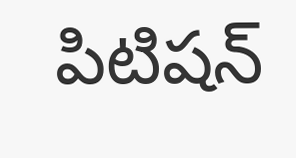పిటిషన్